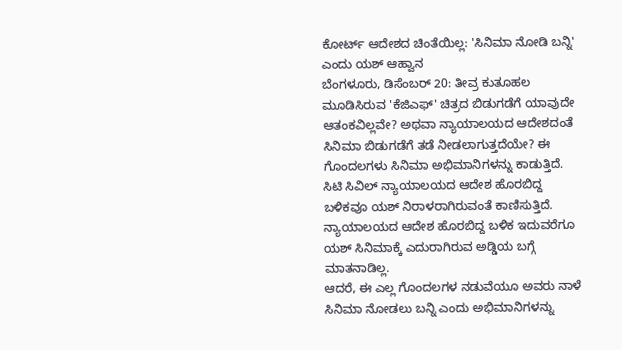ಕೋರ್ಟ್ ಆದೇಶದ ಚಿಂತೆಯಿಲ್ಲ: 'ಸಿನಿಮಾ ನೋಡಿ ಬನ್ನಿ' ಎಂದು ಯಶ್ ಆಹ್ವಾನ
ಬೆಂಗಳೂರು, ಡಿಸೆಂಬರ್ 20: ತೀವ್ರ ಕುತೂಹಲ ಮೂಡಿಸಿರುವ 'ಕೆಜಿಎಫ್' ಚಿತ್ರದ ಬಿಡುಗಡೆಗೆ ಯಾವುದೇ ಆತಂಕವಿಲ್ಲವೇ? ಅಥವಾ ನ್ಯಾಯಾಲಯದ ಆದೇಶದಂತೆ ಸಿನಿಮಾ ಬಿಡುಗಡೆಗೆ ತಡೆ ನೀಡಲಾಗುತ್ತದೆಯೇ? ಈ ಗೊಂದಲಗಳು ಸಿನಿಮಾ ಅಭಿಮಾನಿಗಳನ್ನು ಕಾಡುತ್ತಿದೆ.
ಸಿಟಿ ಸಿವಿಲ್ ನ್ಯಾಯಾಲಯದ ಆದೇಶ ಹೊರಬಿದ್ದ ಬಳಿಕವೂ ಯಶ್ ನಿರಾಳರಾಗಿರುವಂತೆ ಕಾಣಿಸುತ್ತಿದೆ. ನ್ಯಾಯಾಲಯದ ಆದೇಶ ಹೊರಬಿದ್ದ ಬಳಿಕ ಇದುವರೆಗೂ ಯಶ್ ಸಿನಿಮಾಕ್ಕೆ ಎದುರಾಗಿರುವ ಅಡ್ಡಿಯ ಬಗ್ಗೆ ಮಾತನಾಡಿಲ್ಲ.
ಆದರೆ, ಈ ಎಲ್ಲ ಗೊಂದಲಗಳ ನಡುವೆಯೂ ಅವರು ನಾಳೆ ಸಿನಿಮಾ ನೋಡಲು ಬನ್ನಿ ಎಂದು ಅಭಿಮಾನಿಗಳನ್ನು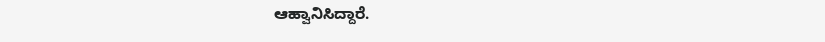ಆಹ್ವಾನಿಸಿದ್ದಾರೆ.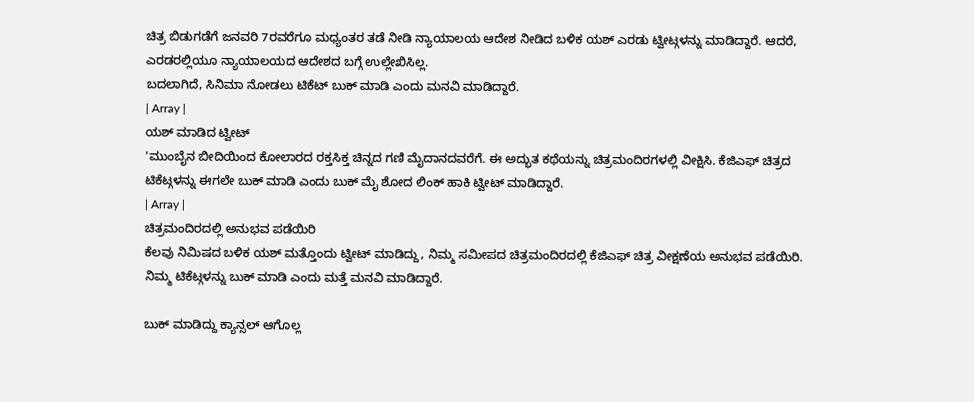ಚಿತ್ರ ಬಿಡುಗಡೆಗೆ ಜನವರಿ 7ರವರೆಗೂ ಮಧ್ಯಂತರ ತಡೆ ನೀಡಿ ನ್ಯಾಯಾಲಯ ಆದೇಶ ನೀಡಿದ ಬಳಿಕ ಯಶ್ ಎರಡು ಟ್ವೀಟ್ಗಳನ್ನು ಮಾಡಿದ್ದಾರೆ. ಆದರೆ, ಎರಡರಲ್ಲಿಯೂ ನ್ಯಾಯಾಲಯದ ಆದೇಶದ ಬಗ್ಗೆ ಉಲ್ಲೇಖಿಸಿಲ್ಲ.
ಬದಲಾಗಿದೆ, ಸಿನಿಮಾ ನೋಡಲು ಟಿಕೆಟ್ ಬುಕ್ ಮಾಡಿ ಎಂದು ಮನವಿ ಮಾಡಿದ್ದಾರೆ.
| Array |
ಯಶ್ ಮಾಡಿದ ಟ್ವೀಟ್
'ಮುಂಬೈನ ಬೀದಿಯಿಂದ ಕೋಲಾರದ ರಕ್ತಸಿಕ್ತ ಚಿನ್ನದ ಗಣಿ ಮೈದಾನದವರೆಗೆ. ಈ ಅದ್ಭುತ ಕಥೆಯನ್ನು ಚಿತ್ರಮಂದಿರಗಳಲ್ಲಿ ವೀಕ್ಷಿಸಿ. ಕೆಜಿಎಫ್ ಚಿತ್ರದ ಟಿಕೆಟ್ಗಳನ್ನು ಈಗಲೇ ಬುಕ್ ಮಾಡಿ ಎಂದು ಬುಕ್ ಮೈ ಶೋದ ಲಿಂಕ್ ಹಾಕಿ ಟ್ವೀಟ್ ಮಾಡಿದ್ದಾರೆ.
| Array |
ಚಿತ್ರಮಂದಿರದಲ್ಲಿ ಅನುಭವ ಪಡೆಯಿರಿ
ಕೆಲವು ನಿಮಿಷದ ಬಳಿಕ ಯಶ್ ಮತ್ತೊಂದು ಟ್ವೀಟ್ ಮಾಡಿದ್ದು, ನಿಮ್ಮ ಸಮೀಪದ ಚಿತ್ರಮಂದಿರದಲ್ಲಿ ಕೆಜಿಎಫ್ ಚಿತ್ರ ವೀಕ್ಷಣೆಯ ಅನುಭವ ಪಡೆಯಿರಿ. ನಿಮ್ಮ ಟಿಕೆಟ್ಗಳನ್ನು ಬುಕ್ ಮಾಡಿ ಎಂದು ಮತ್ತೆ ಮನವಿ ಮಾಡಿದ್ದಾರೆ.

ಬುಕ್ ಮಾಡಿದ್ದು ಕ್ಯಾನ್ಸಲ್ ಆಗೊಲ್ಲ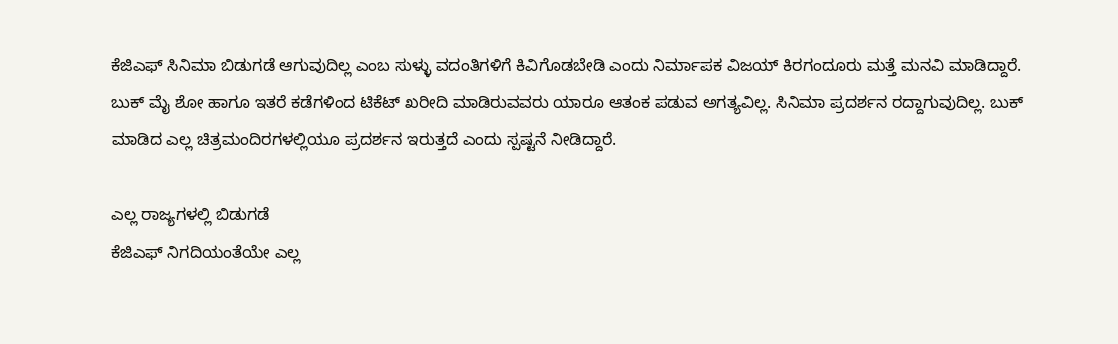ಕೆಜಿಎಫ್ ಸಿನಿಮಾ ಬಿಡುಗಡೆ ಆಗುವುದಿಲ್ಲ ಎಂಬ ಸುಳ್ಳು ವದಂತಿಗಳಿಗೆ ಕಿವಿಗೊಡಬೇಡಿ ಎಂದು ನಿರ್ಮಾಪಕ ವಿಜಯ್ ಕಿರಗಂದೂರು ಮತ್ತೆ ಮನವಿ ಮಾಡಿದ್ದಾರೆ.
ಬುಕ್ ಮೈ ಶೋ ಹಾಗೂ ಇತರೆ ಕಡೆಗಳಿಂದ ಟಿಕೆಟ್ ಖರೀದಿ ಮಾಡಿರುವವರು ಯಾರೂ ಆತಂಕ ಪಡುವ ಅಗತ್ಯವಿಲ್ಲ. ಸಿನಿಮಾ ಪ್ರದರ್ಶನ ರದ್ದಾಗುವುದಿಲ್ಲ. ಬುಕ್ ಮಾಡಿದ ಎಲ್ಲ ಚಿತ್ರಮಂದಿರಗಳಲ್ಲಿಯೂ ಪ್ರದರ್ಶನ ಇರುತ್ತದೆ ಎಂದು ಸ್ಪಷ್ಟನೆ ನೀಡಿದ್ದಾರೆ.

ಎಲ್ಲ ರಾಜ್ಯಗಳಲ್ಲಿ ಬಿಡುಗಡೆ
ಕೆಜಿಎಫ್ ನಿಗದಿಯಂತೆಯೇ ಎಲ್ಲ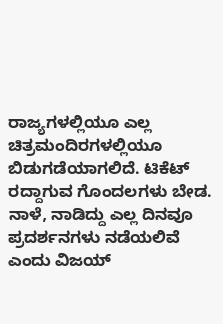ರಾಜ್ಯಗಳಲ್ಲಿಯೂ ಎಲ್ಲ ಚಿತ್ರಮಂದಿರಗಳಲ್ಲಿಯೂ ಬಿಡುಗಡೆಯಾಗಲಿದೆ. ಟಿಕೆಟ್ ರದ್ದಾಗುವ ಗೊಂದಲಗಳು ಬೇಡ. ನಾಳೆ, ನಾಡಿದ್ದು ಎಲ್ಲ ದಿನವೂ ಪ್ರದರ್ಶನಗಳು ನಡೆಯಲಿವೆ ಎಂದು ವಿಜಯ್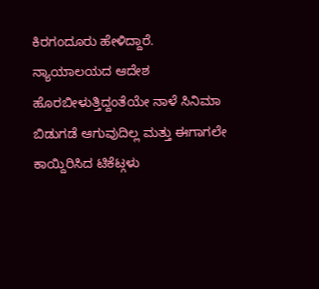ಕಿರಗಂದೂರು ಹೇಳಿದ್ದಾರೆ.
ನ್ಯಾಯಾಲಯದ ಆದೇಶ ಹೊರಬೀಳುತ್ತಿದ್ದಂತೆಯೇ ನಾಳೆ ಸಿನಿಮಾ ಬಿಡುಗಡೆ ಆಗುವುದಿಲ್ಲ ಮತ್ತು ಈಗಾಗಲೇ ಕಾಯ್ದಿರಿಸಿದ ಟಿಕೆಟ್ಗಳು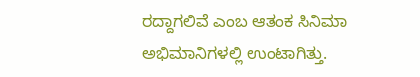ರದ್ದಾಗಲಿವೆ ಎಂಬ ಆತಂಕ ಸಿನಿಮಾ ಅಭಿಮಾನಿಗಳಲ್ಲಿ ಉಂಟಾಗಿತ್ತು.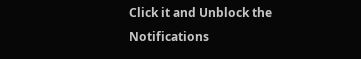Click it and Unblock the Notifications